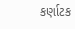કર્ણાટક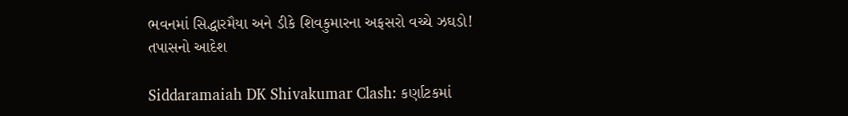ભવનમાં સિદ્ધારમૈયા અને ડીકે શિવકુમારના અફસરો વચ્ચે ઝઘડો! તપાસનો આદેશ

Siddaramaiah DK Shivakumar Clash: કર્ણાટકમાં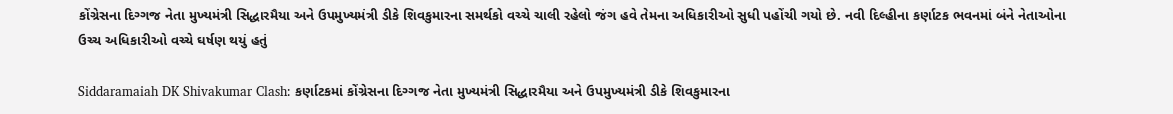કોંગ્રેસના દિગ્ગજ નેતા મુખ્યમંત્રી સિદ્ધારમૈયા અને ઉપમુખ્યમંત્રી ડીકે શિવકુમારના સમર્થકો વચ્ચે ચાલી રહેલો જંગ હવે તેમના અધિકારીઓ સુધી પહોંચી ગયો છે. નવી દિલ્હીના કર્ણાટક ભવનમાં બંને નેતાઓના ઉચ્ચ અધિકારીઓ વચ્ચે ઘર્ષણ થયું હતું

Siddaramaiah DK Shivakumar Clash: કર્ણાટકમાં કોંગ્રેસના દિગ્ગજ નેતા મુખ્યમંત્રી સિદ્ધારમૈયા અને ઉપમુખ્યમંત્રી ડીકે શિવકુમારના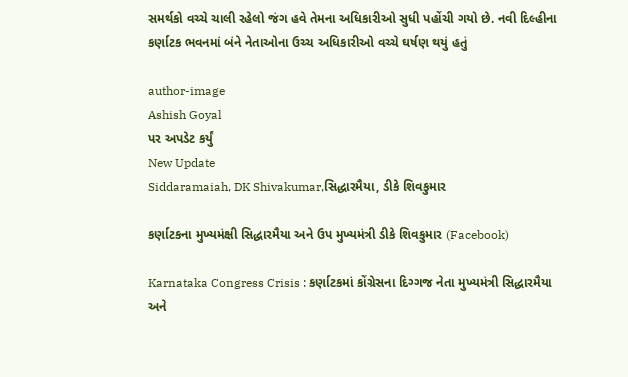સમર્થકો વચ્ચે ચાલી રહેલો જંગ હવે તેમના અધિકારીઓ સુધી પહોંચી ગયો છે. નવી દિલ્હીના કર્ણાટક ભવનમાં બંને નેતાઓના ઉચ્ચ અધિકારીઓ વચ્ચે ઘર્ષણ થયું હતું

author-image
Ashish Goyal
પર અપડેટ કર્યું
New Update
Siddaramaiah, DK Shivakumar,સિદ્ધારમૈયા, ડીકે શિવકુમાર

કર્ણાટકના મુખ્યમંક્ષી સિદ્ધારમૈયા અને ઉપ મુખ્યમંત્રી ડીકે શિવકુમાર (Facebook)

Karnataka Congress Crisis : કર્ણાટકમાં કોંગ્રેસના દિગ્ગજ નેતા મુખ્યમંત્રી સિદ્ધારમૈયા અને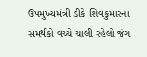ઉપમુખ્યમંત્રી ડીકે શિવકુમારના સમર્થકો વચ્ચે ચાલી રહેલો જંગ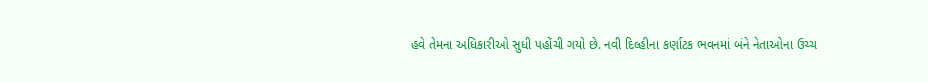હવે તેમના અધિકારીઓ સુધી પહોંચી ગયો છે. નવી દિલ્હીના કર્ણાટક ભવનમાં બંને નેતાઓના ઉચ્ચ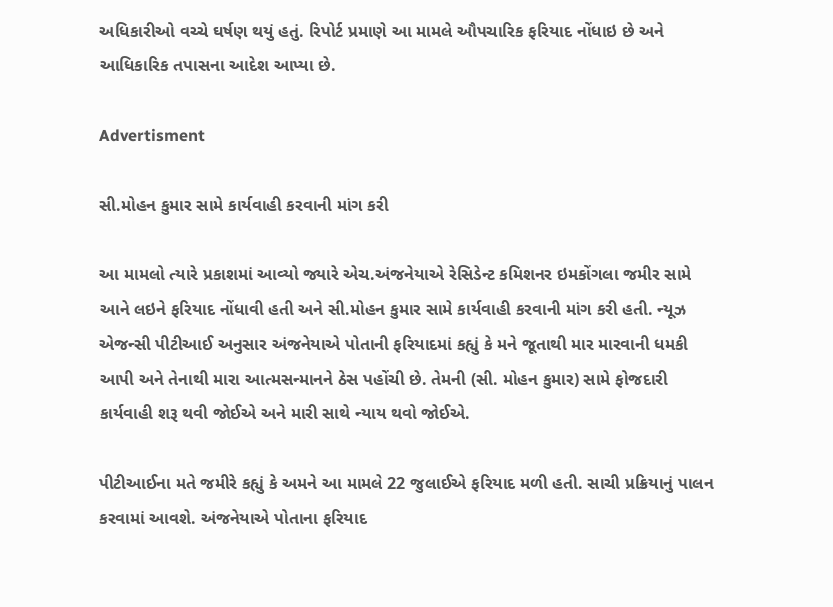અધિકારીઓ વચ્ચે ઘર્ષણ થયું હતું. રિપોર્ટ પ્રમાણે આ મામલે ઔપચારિક ફરિયાદ નોંધાઇ છે અને આધિકારિક તપાસના આદેશ આપ્યા છે.

Advertisment

સી.મોહન કુમાર સામે કાર્યવાહી કરવાની માંગ કરી

આ મામલો ત્યારે પ્રકાશમાં આવ્યો જ્યારે એચ.અંજનેયાએ રેસિડેન્ટ કમિશનર ઇમકોંગલા જમીર સામે આને લઇને ફરિયાદ નોંધાવી હતી અને સી.મોહન કુમાર સામે કાર્યવાહી કરવાની માંગ કરી હતી. ન્યૂઝ એજન્સી પીટીઆઈ અનુસાર અંજનેયાએ પોતાની ફરિયાદમાં કહ્યું કે મને જૂતાથી માર મારવાની ધમકી આપી અને તેનાથી મારા આત્મસન્માનને ઠેસ પહોંચી છે. તેમની (સી. મોહન કુમાર) સામે ફોજદારી કાર્યવાહી શરૂ થવી જોઈએ અને મારી સાથે ન્યાય થવો જોઈએ.

પીટીઆઈના મતે જમીરે કહ્યું કે અમને આ મામલે 22 જુલાઈએ ફરિયાદ મળી હતી. સાચી પ્રક્રિયાનું પાલન કરવામાં આવશે. અંજનેયાએ પોતાના ફરિયાદ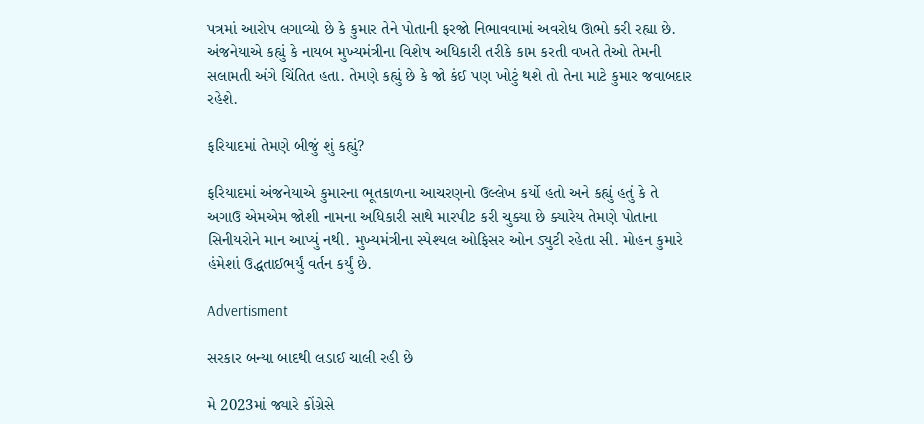પત્રમાં આરોપ લગાવ્યો છે કે કુમાર તેને પોતાની ફરજો નિભાવવામાં અવરોધ ઊભો કરી રહ્યા છે. અંજનેયાએ કહ્યું કે નાયબ મુખ્યમંત્રીના વિશેષ અધિકારી તરીકે કામ કરતી વખતે તેઓ તેમની સલામતી અંગે ચિંતિત હતા. તેમણે કહ્યું છે કે જો કંઈ પણ ખોટું થશે તો તેના માટે કુમાર જવાબદાર રહેશે.

ફરિયાદમાં તેમણે બીજું શું કહ્યું?

ફરિયાદમાં અંજનેયાએ કુમારના ભૂતકાળના આચરણનો ઉલ્લેખ કર્યો હતો અને કહ્યું હતું કે તે અગાઉ એમએમ જોશી નામના અધિકારી સાથે મારપીટ કરી ચુક્યા છે ક્યારેય તેમણે પોતાના સિનીયરોને માન આપ્યું નથી. મુખ્યમંત્રીના સ્પેશ્યલ ઓફિસર ઓન ડ્યુટી રહેતા સી. મોહન કુમારે હંમેશાં ઉદ્ધતાઈભર્યું વર્તન કર્યું છે.

Advertisment

સરકાર બન્યા બાદથી લડાઈ ચાલી રહી છે

મે 2023માં જ્યારે કોંગ્રેસે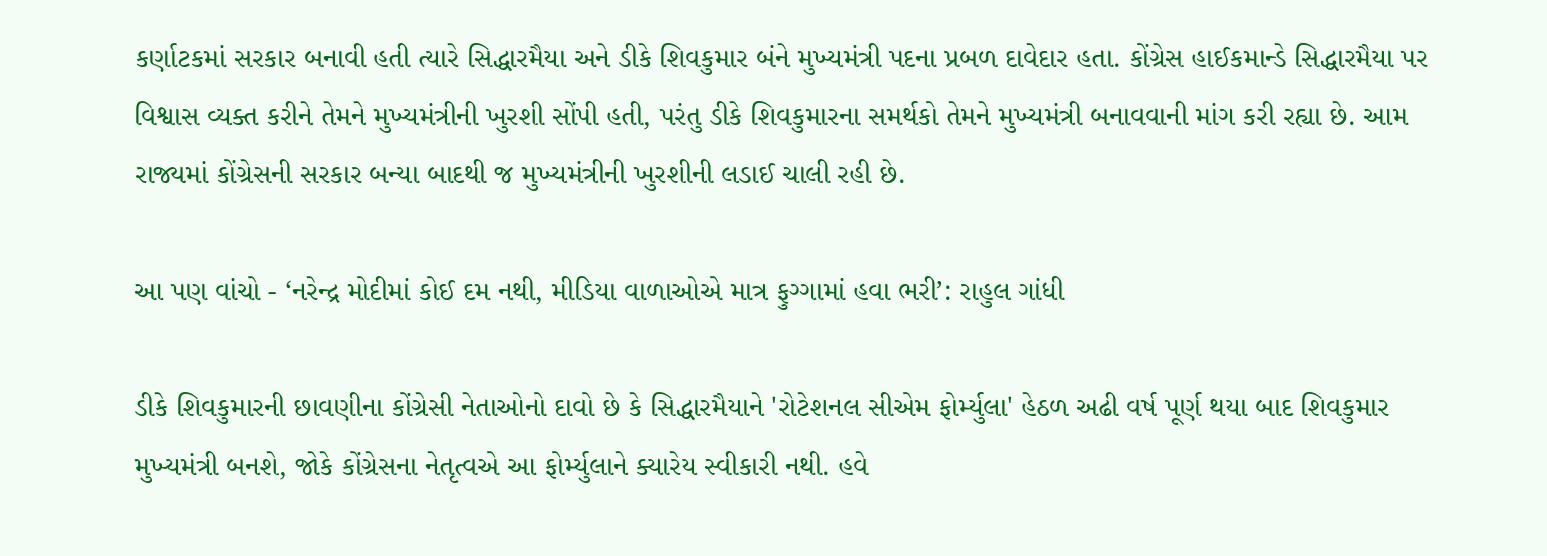કર્ણાટકમાં સરકાર બનાવી હતી ત્યારે સિદ્ધારમૈયા અને ડીકે શિવકુમાર બંને મુખ્યમંત્રી પદના પ્રબળ દાવેદાર હતા. કોંગ્રેસ હાઈકમાન્ડે સિદ્ધારમૈયા પર વિશ્વાસ વ્યક્ત કરીને તેમને મુખ્યમંત્રીની ખુરશી સોંપી હતી, પરંતુ ડીકે શિવકુમારના સમર્થકો તેમને મુખ્યમંત્રી બનાવવાની માંગ કરી રહ્યા છે. આમ રાજ્યમાં કોંગ્રેસની સરકાર બન્યા બાદથી જ મુખ્યમંત્રીની ખુરશીની લડાઈ ચાલી રહી છે.

આ પણ વાંચો - ‘નરેન્દ્ર મોદીમાં કોઈ દમ નથી, મીડિયા વાળાઓએ માત્ર ફુગ્ગામાં હવા ભરી’: રાહુલ ગાંધી

ડીકે શિવકુમારની છાવણીના કોંગ્રેસી નેતાઓનો દાવો છે કે સિદ્ધારમૈયાને 'રોટેશનલ સીએમ ફોર્મ્યુલા' હેઠળ અઢી વર્ષ પૂર્ણ થયા બાદ શિવકુમાર મુખ્યમંત્રી બનશે, જોકે કોંગ્રેસના નેતૃત્વએ આ ફોર્મ્યુલાને ક્યારેય સ્વીકારી નથી. હવે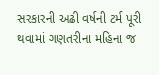સરકારની અઢી વર્ષની ટર્મ પૂરી થવામાં ગણતરીના મહિના જ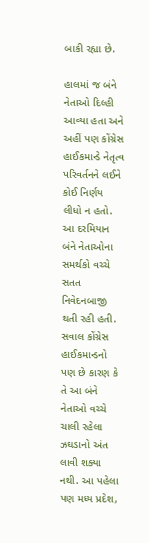બાકી રહ્યા છે.

હાલમાં જ બંને નેતાઓ દિલ્હી આવ્યા હતા અને અહીં પણ કોંગ્રેસ હાઈકમાન્ડે નેતૃત્વ પરિવર્તનને લઈને કોઈ નિર્ણય લીધો ન હતો. આ દરમિયાન બંને નેતાઓના સમર્થકો વચ્ચે સતત નિવેદનબાજી થતી રહી હતી. સવાલ કોંગ્રેસ હાઈકમાન્ડનો પણ છે કારણ કે તે આ બંને નેતાઓ વચ્ચે ચાલી રહેલા ઝઘડાનો અંત લાવી શક્યા નથી. આ પહેલા પણ મધ્ય પ્રદેશ,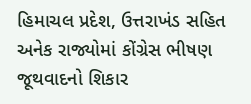હિમાચલ પ્રદેશ, ઉત્તરાખંડ સહિત અનેક રાજ્યોમાં કોંગ્રેસ ભીષણ જૂથવાદનો શિકાર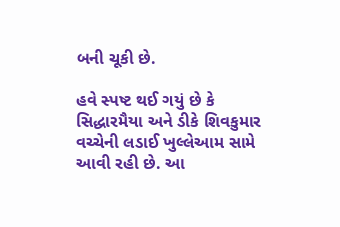બની ચૂકી છે.

હવે સ્પષ્ટ થઈ ગયું છે કે સિદ્ધારમૈયા અને ડીકે શિવકુમાર વચ્ચેની લડાઈ ખુલ્લેઆમ સામે આવી રહી છે. આ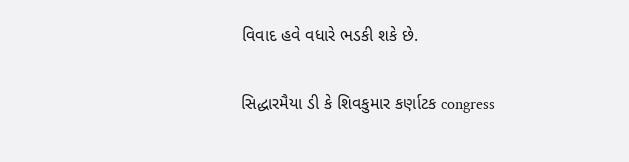વિવાદ હવે વધારે ભડકી શકે છે.

સિદ્ધારમૈયા ડી કે શિવકુમાર કર્ણાટક congress